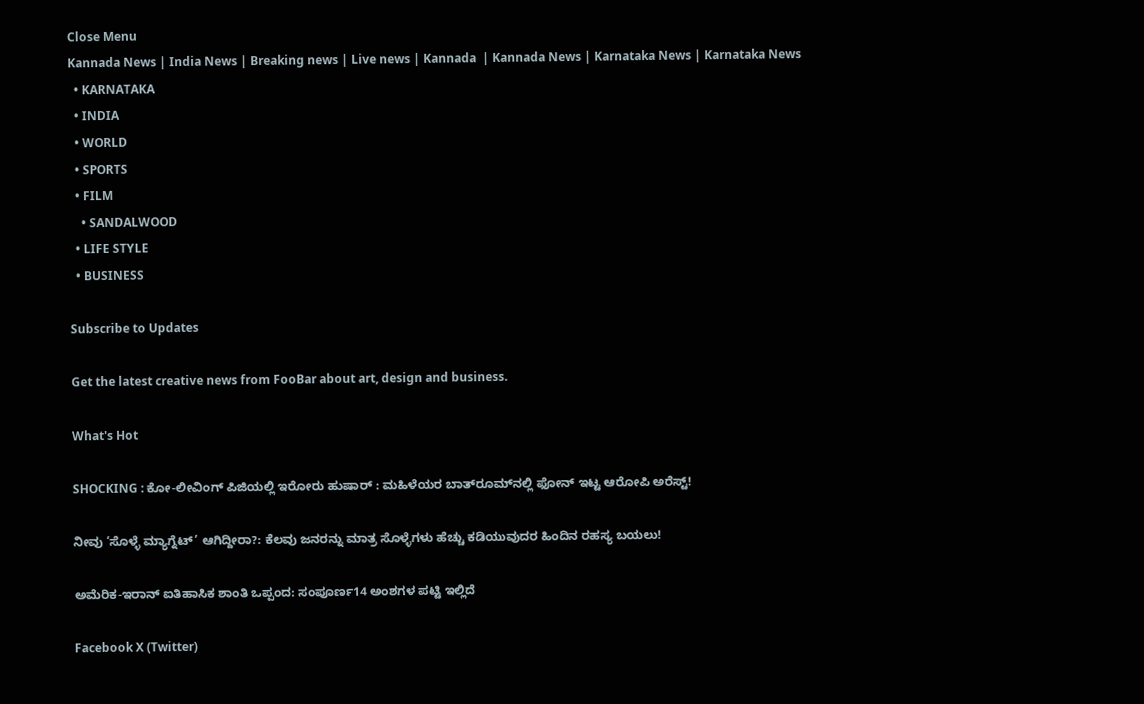Close Menu
Kannada News | India News | Breaking news | Live news | Kannada  | Kannada News | Karnataka News | Karnataka News
  • KARNATAKA
  • INDIA
  • WORLD
  • SPORTS
  • FILM
    • SANDALWOOD
  • LIFE STYLE
  • BUSINESS

Subscribe to Updates

Get the latest creative news from FooBar about art, design and business.

What's Hot

SHOCKING : ಕೋ-ಲೀವಿಂಗ್ ಪಿಜಿಯಲ್ಲಿ ಇರೋರು ಹುಷಾರ್ : ಮಹಿಳೆಯರ ಬಾತ್‌ರೂಮ್‌ನಲ್ಲಿ ಫೋನ್ ಇಟ್ಟ ಆರೋಪಿ ಅರೆಸ್ಟ್!

ನೀವು ‘ಸೊಳ್ಳೆ ಮ್ಯಾಗ್ನೆಟ್’ ಆಗಿದ್ದೀರಾ?: ಕೆಲವು ಜನರನ್ನು ಮಾತ್ರ ಸೊಳ್ಳೆಗಳು ಹೆಚ್ಚು ಕಡಿಯುವುದರ ಹಿಂದಿನ ರಹಸ್ಯ ಬಯಲು!

ಅಮೆರಿಕ-ಇರಾನ್ ಐತಿಹಾಸಿಕ ಶಾಂತಿ ಒಪ್ಪಂದ: ಸಂಪೂರ್ಣ14 ಅಂಶಗಳ ಪಟ್ಟಿ ಇಲ್ಲಿದೆ

Facebook X (Twitter)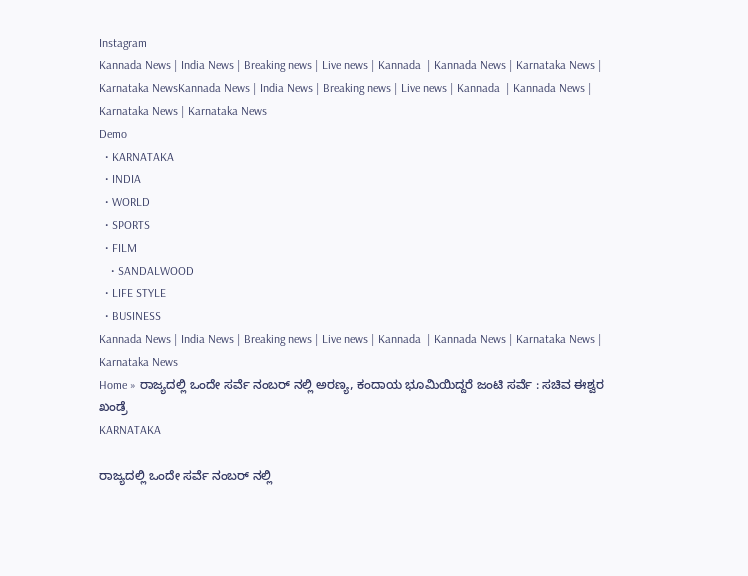Instagram
Kannada News | India News | Breaking news | Live news | Kannada  | Kannada News | Karnataka News | Karnataka NewsKannada News | India News | Breaking news | Live news | Kannada  | Kannada News | Karnataka News | Karnataka News
Demo
  • KARNATAKA
  • INDIA
  • WORLD
  • SPORTS
  • FILM
    • SANDALWOOD
  • LIFE STYLE
  • BUSINESS
Kannada News | India News | Breaking news | Live news | Kannada  | Kannada News | Karnataka News | Karnataka News
Home » ರಾಜ್ಯದಲ್ಲಿ ಒಂದೇ ಸರ್ವೆ ನಂಬರ್ ನಲ್ಲಿ ಅರಣ್ಯ, ಕಂದಾಯ ಭೂಮಿಯಿದ್ದರೆ ಜಂಟಿ ಸರ್ವೆ : ಸಚಿವ ಈಶ್ವರ ಖಂಡ್ರೆ
KARNATAKA

ರಾಜ್ಯದಲ್ಲಿ ಒಂದೇ ಸರ್ವೆ ನಂಬರ್ ನಲ್ಲಿ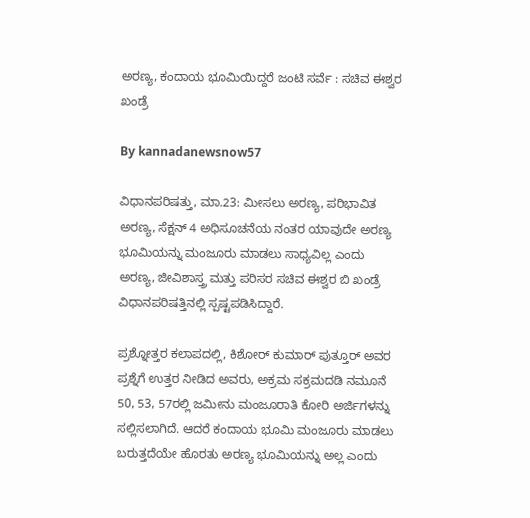ಅರಣ್ಯ, ಕಂದಾಯ ಭೂಮಿಯಿದ್ದರೆ ಜಂಟಿ ಸರ್ವೆ : ಸಚಿವ ಈಶ್ವರ ಖಂಡ್ರೆ

By kannadanewsnow57

ವಿಧಾನಪರಿಷತ್ತು, ಮಾ.23: ಮೀಸಲು ಅರಣ್ಯ, ಪರಿಭಾವಿತ ಅರಣ್ಯ, ಸೆಕ್ಷನ್ 4 ಅಧಿಸೂಚನೆಯ ನಂತರ ಯಾವುದೇ ಅರಣ್ಯ ಭೂಮಿಯನ್ನು ಮಂಜೂರು ಮಾಡಲು ಸಾಧ್ಯವಿಲ್ಲ ಎಂದು ಅರಣ್ಯ, ಜೀವಿಶಾಸ್ತ್ರ ಮತ್ತು ಪರಿಸರ ಸಚಿವ ಈಶ್ವರ ಬಿ ಖಂಡ್ರೆ ವಿಧಾನಪರಿಷತ್ತಿನಲ್ಲಿ ಸ್ಪಷ್ಟಪಡಿಸಿದ್ದಾರೆ.

ಪ್ರಶ್ನೋತ್ತರ ಕಲಾಪದಲ್ಲಿ, ಕಿಶೋರ್ ಕುಮಾರ್ ಪುತ್ತೂರ್ ಅವರ ಪ್ರಶ್ನೆಗೆ ಉತ್ತರ ನೀಡಿದ ಅವರು, ಅಕ್ರಮ ಸಕ್ರಮದಡಿ ನಮೂನೆ 50, 53, 57ರಲ್ಲಿ ಜಮೀನು ಮಂಜೂರಾತಿ ಕೋರಿ ಅರ್ಜಿಗಳನ್ನು ಸಲ್ಲಿಸಲಾಗಿದೆ. ಆದರೆ ಕಂದಾಯ ಭೂಮಿ ಮಂಜೂರು ಮಾಡಲು ಬರುತ್ತದೆಯೇ ಹೊರತು ಅರಣ್ಯ ಭೂಮಿಯನ್ನು ಅಲ್ಲ ಎಂದು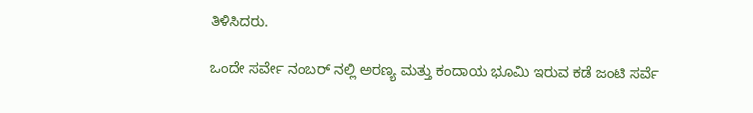ತಿಳಿಸಿದರು.

ಒಂದೇ ಸರ್ವೇ ನಂಬರ್ ನಲ್ಲಿ ಅರಣ್ಯ ಮತ್ತು ಕಂದಾಯ ಭೂಮಿ ಇರುವ ಕಡೆ ಜಂಟಿ ಸರ್ವೆ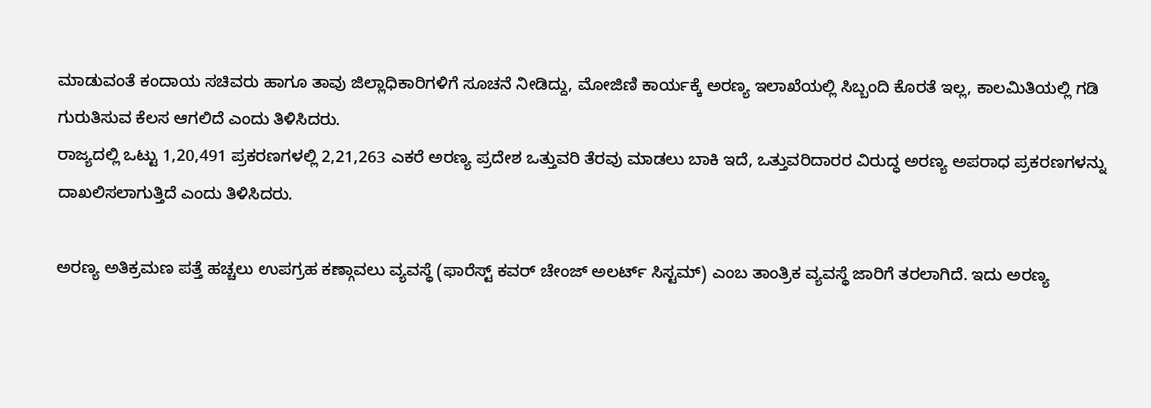ಮಾಡುವಂತೆ ಕಂದಾಯ ಸಚಿವರು ಹಾಗೂ ತಾವು ಜಿಲ್ಲಾಧಿಕಾರಿಗಳಿಗೆ ಸೂಚನೆ ನೀಡಿದ್ದು, ಮೋಜಿಣಿ ಕಾರ್ಯಕ್ಕೆ ಅರಣ್ಯ ಇಲಾಖೆಯಲ್ಲಿ ಸಿಬ್ಬಂದಿ ಕೊರತೆ ಇಲ್ಲ, ಕಾಲಮಿತಿಯಲ್ಲಿ ಗಡಿ ಗುರುತಿಸುವ ಕೆಲಸ ಆಗಲಿದೆ ಎಂದು ತಿಳಿಸಿದರು.
ರಾಜ್ಯದಲ್ಲಿ ಒಟ್ಟು 1,20,491 ಪ್ರಕರಣಗಳಲ್ಲಿ 2,21,263 ಎಕರೆ ಅರಣ್ಯ ಪ್ರದೇಶ ಒತ್ತುವರಿ ತೆರವು ಮಾಡಲು ಬಾಕಿ ಇದೆ, ಒತ್ತುವರಿದಾರರ ವಿರುದ್ಧ ಅರಣ್ಯ ಅಪರಾಧ ಪ್ರಕರಣಗಳನ್ನು ದಾಖಲಿಸಲಾಗುತ್ತಿದೆ ಎಂದು ತಿಳಿಸಿದರು.

ಅರಣ್ಯ ಅತಿಕ್ರಮಣ ಪತ್ತೆ ಹಚ್ಚಲು ಉಪಗ್ರಹ ಕಣ್ಗಾವಲು ವ್ಯವಸ್ಥೆ (ಫಾರೆಸ್ಟ್ ಕವರ್ ಚೇಂಜ್ ಅಲರ್ಟ್ ಸಿಸ್ಟಮ್) ಎಂಬ ತಾಂತ್ರಿಕ ವ್ಯವಸ್ಥೆ ಜಾರಿಗೆ ತರಲಾಗಿದೆ. ಇದು ಅರಣ್ಯ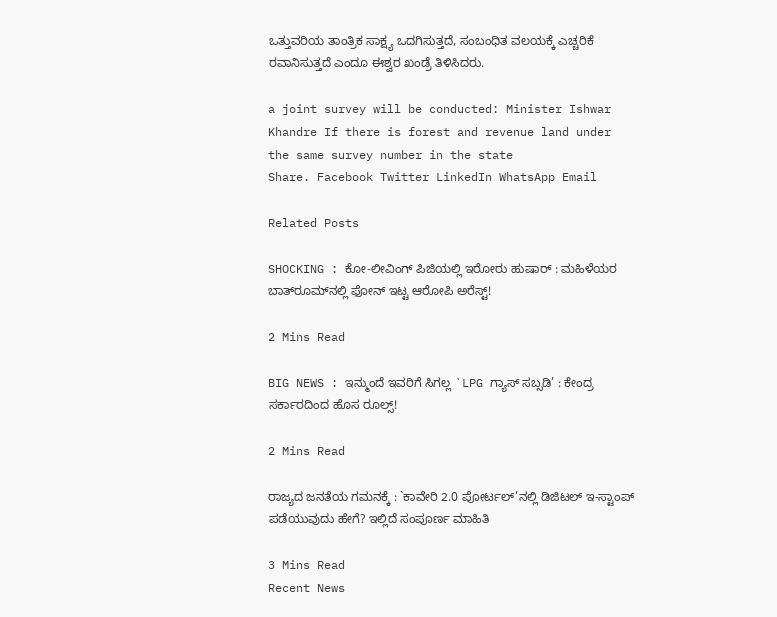ಒತ್ತುವರಿಯ ತಾಂತ್ರಿಕ ಸಾಕ್ಷ್ಯ ಒದಗಿಸುತ್ತದೆ, ಸಂಬಂಧಿತ ವಲಯಕ್ಕೆ ಎಚ್ಚರಿಕೆ ರವಾನಿಸುತ್ತದೆ ಎಂದೂ ಈಶ್ವರ ಖಂಡ್ರೆ ತಿಳಿಸಿದರು.

a joint survey will be conducted: Minister Ishwar Khandre If there is forest and revenue land under the same survey number in the state
Share. Facebook Twitter LinkedIn WhatsApp Email

Related Posts

SHOCKING : ಕೋ-ಲೀವಿಂಗ್ ಪಿಜಿಯಲ್ಲಿ ಇರೋರು ಹುಷಾರ್ : ಮಹಿಳೆಯರ ಬಾತ್‌ರೂಮ್‌ನಲ್ಲಿ ಫೋನ್ ಇಟ್ಟ ಆರೋಪಿ ಅರೆಸ್ಟ್!

2 Mins Read

BIG NEWS : ಇನ್ಮುಂದೆ ಇವರಿಗೆ ಸಿಗಲ್ಲ `LPG ಗ್ಯಾಸ್ ಸಬ್ಸಡಿ’ : ಕೇಂದ್ರ ಸರ್ಕಾರದಿಂದ ಹೊಸ ರೂಲ್ಸ್!

2 Mins Read

ರಾಜ್ಯದ ಜನತೆಯ ಗಮನಕ್ಕೆ : `ಕಾವೇರಿ 2.0 ಪೋರ್ಟಲ್’ನಲ್ಲಿ ಡಿಜಿಟಲ್ ಇ-ಸ್ಟಾಂಪ್ ಪಡೆಯುವುದು ಹೇಗೆ? ಇಲ್ಲಿದೆ ಸಂಪೂರ್ಣ ಮಾಹಿತಿ

3 Mins Read
Recent News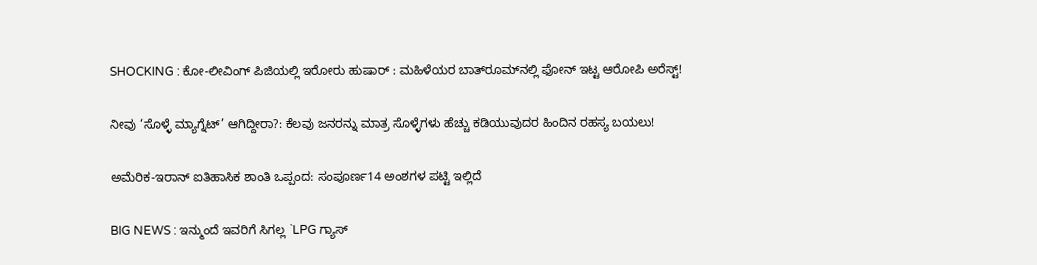SHOCKING : ಕೋ-ಲೀವಿಂಗ್ ಪಿಜಿಯಲ್ಲಿ ಇರೋರು ಹುಷಾರ್ : ಮಹಿಳೆಯರ ಬಾತ್‌ರೂಮ್‌ನಲ್ಲಿ ಫೋನ್ ಇಟ್ಟ ಆರೋಪಿ ಅರೆಸ್ಟ್!

ನೀವು ‘ಸೊಳ್ಳೆ ಮ್ಯಾಗ್ನೆಟ್’ ಆಗಿದ್ದೀರಾ?: ಕೆಲವು ಜನರನ್ನು ಮಾತ್ರ ಸೊಳ್ಳೆಗಳು ಹೆಚ್ಚು ಕಡಿಯುವುದರ ಹಿಂದಿನ ರಹಸ್ಯ ಬಯಲು!

ಅಮೆರಿಕ-ಇರಾನ್ ಐತಿಹಾಸಿಕ ಶಾಂತಿ ಒಪ್ಪಂದ: ಸಂಪೂರ್ಣ14 ಅಂಶಗಳ ಪಟ್ಟಿ ಇಲ್ಲಿದೆ

BIG NEWS : ಇನ್ಮುಂದೆ ಇವರಿಗೆ ಸಿಗಲ್ಲ `LPG ಗ್ಯಾಸ್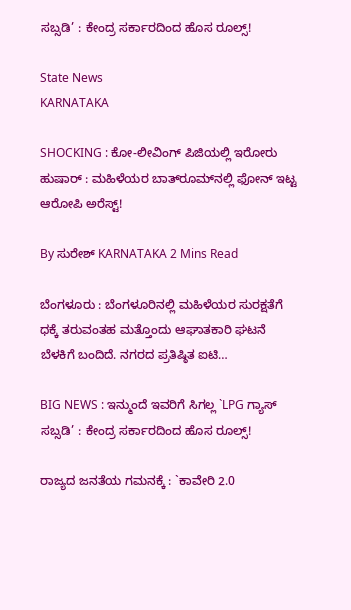ಸಬ್ಸಡಿ’ : ಕೇಂದ್ರ ಸರ್ಕಾರದಿಂದ ಹೊಸ ರೂಲ್ಸ್!

State News
KARNATAKA

SHOCKING : ಕೋ-ಲೀವಿಂಗ್ ಪಿಜಿಯಲ್ಲಿ ಇರೋರು ಹುಷಾರ್ : ಮಹಿಳೆಯರ ಬಾತ್‌ರೂಮ್‌ನಲ್ಲಿ ಫೋನ್ ಇಟ್ಟ ಆರೋಪಿ ಅರೆಸ್ಟ್!

By ಸುರೇಶ್‌ KARNATAKA 2 Mins Read

ಬೆಂಗಳೂರು : ಬೆಂಗಳೂರಿನಲ್ಲಿ ಮಹಿಳೆಯರ ಸುರಕ್ಷತೆಗೆ ಧಕ್ಕೆ ತರುವಂತಹ ಮತ್ತೊಂದು ಆಘಾತಕಾರಿ ಘಟನೆ ಬೆಳಕಿಗೆ ಬಂದಿದೆ. ನಗರದ ಪ್ರತಿಷ್ಠಿತ ಐಟಿ…

BIG NEWS : ಇನ್ಮುಂದೆ ಇವರಿಗೆ ಸಿಗಲ್ಲ `LPG ಗ್ಯಾಸ್ ಸಬ್ಸಡಿ’ : ಕೇಂದ್ರ ಸರ್ಕಾರದಿಂದ ಹೊಸ ರೂಲ್ಸ್!

ರಾಜ್ಯದ ಜನತೆಯ ಗಮನಕ್ಕೆ : `ಕಾವೇರಿ 2.0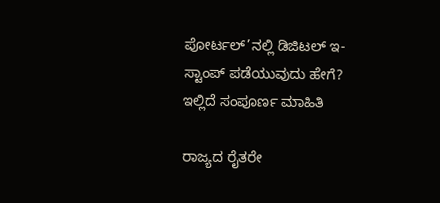ಪೋರ್ಟಲ್’ನಲ್ಲಿ ಡಿಜಿಟಲ್ ಇ-ಸ್ಟಾಂಪ್ ಪಡೆಯುವುದು ಹೇಗೆ? ಇಲ್ಲಿದೆ ಸಂಪೂರ್ಣ ಮಾಹಿತಿ

ರಾಜ್ಯದ ರೈತರೇ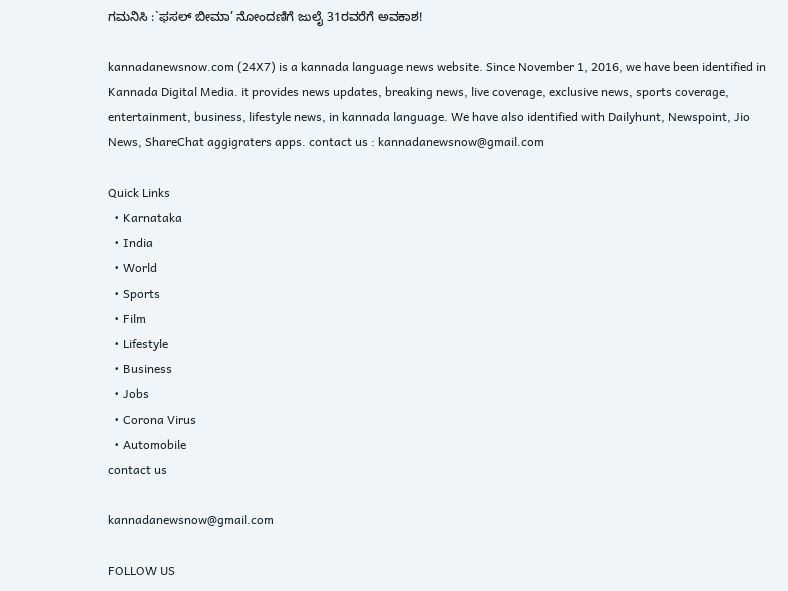ಗಮನಿಸಿ :`ಫಸಲ್ ಬೀಮಾ’ ನೋಂದಣಿಗೆ ಜುಲೈ 31ರವರೆಗೆ ಅವಕಾಶ!

kannadanewsnow.com (24X7) is a kannada language news website. Since November 1, 2016, we have been identified in Kannada Digital Media. it provides news updates, breaking news, live coverage, exclusive news, sports coverage, entertainment, business, lifestyle news, in kannada language. We have also identified with Dailyhunt, Newspoint, Jio News, ShareChat aggigraters apps. contact us : kannadanewsnow@gmail.com

Quick Links
  • Karnataka
  • India
  • World
  • Sports
  • Film
  • Lifestyle
  • Business
  • Jobs
  • Corona Virus
  • Automobile
contact us

kannadanewsnow@gmail.com

FOLLOW US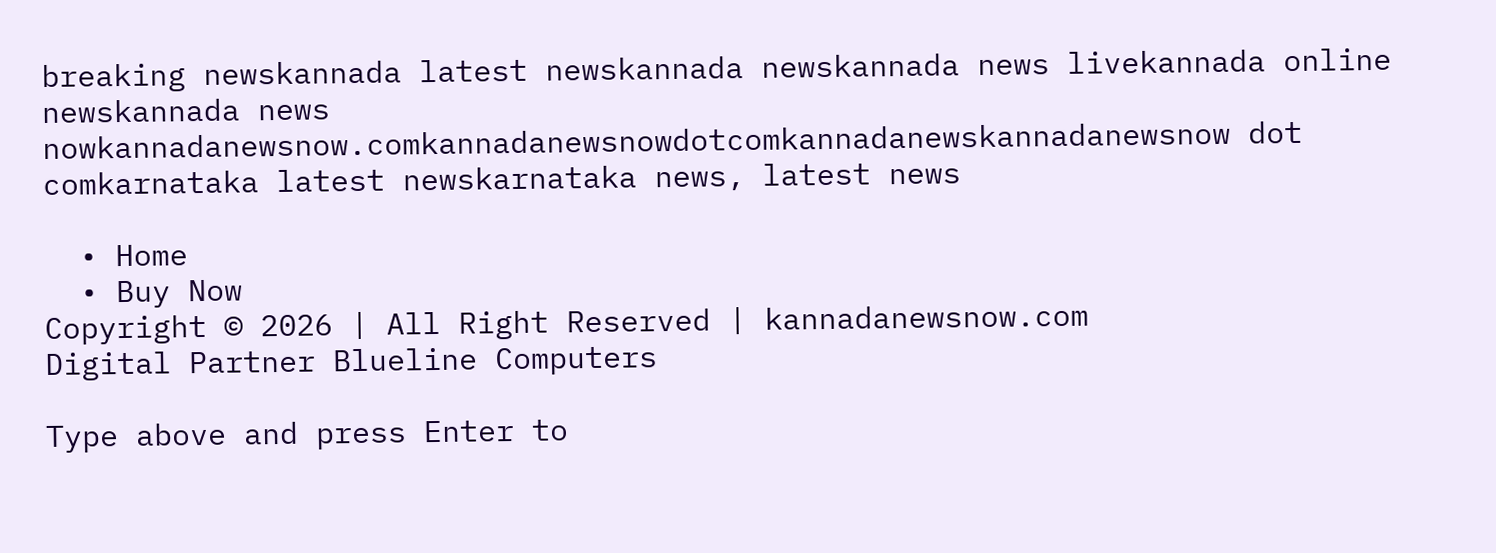breaking newskannada latest newskannada newskannada news livekannada online newskannada news nowkannadanewsnow.comkannadanewsnowdotcomkannadanewskannadanewsnow dot comkarnataka latest newskarnataka news, latest news

  • Home
  • Buy Now
Copyright © 2026 | All Right Reserved | kannadanewsnow.com
Digital Partner Blueline Computers

Type above and press Enter to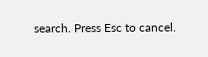search. Press Esc to cancel.